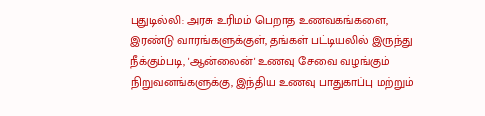புதுடில்லி: அரசு உரிமம் பெறாத உணவகங்களை, இரண்டு வாரங்களுக்குள், தங்கள் பட்டியலில் இருந்து நீக்கும்படி, 'ஆன்லைன்' உணவு சேவை வழங்கும் நிறுவனங்களுக்கு, இந்திய உணவு பாதுகாப்பு மற்றும்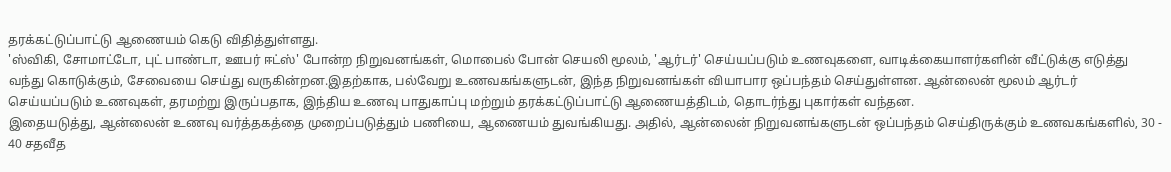தரக்கட்டுப்பாட்டு ஆணையம் கெடு விதித்துள்ளது.
'ஸ்விகி, சோமாட்டோ, புட் பாண்டா, ஊபர் ஈட்ஸ்' போன்ற நிறுவனங்கள், மொபைல் போன் செயலி மூலம், 'ஆர்டர்' செய்யப்படும் உணவுகளை, வாடிக்கையாளர்களின் வீட்டுக்கு எடுத்து வந்து கொடுக்கும், சேவையை செய்து வருகின்றன.இதற்காக, பல்வேறு உணவகங்களுடன், இந்த நிறுவனங்கள் வியாபார ஒப்பந்தம் செய்துள்ளன. ஆன்லைன் மூலம் ஆர்டர் செய்யப்படும் உணவுகள், தரமற்று இருப்பதாக, இந்திய உணவு பாதுகாப்பு மற்றும் தரக்கட்டுப்பாட்டு ஆணையத்திடம், தொடர்ந்து புகார்கள் வந்தன.
இதையடுத்து, ஆன்லைன் உணவு வர்த்தகத்தை முறைப்படுத்தும் பணியை, ஆணையம் துவங்கியது. அதில், ஆன்லைன் நிறுவனங்களுடன் ஒப்பந்தம் செய்திருக்கும் உணவகங்களில், 30 - 40 சதவீத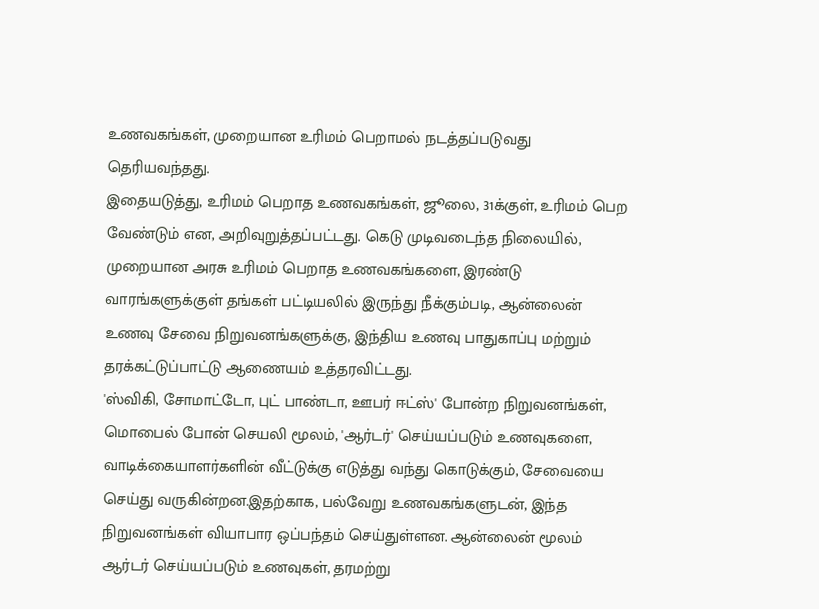உணவகங்கள், முறையான உரிமம் பெறாமல் நடத்தப்படுவது தெரியவந்தது.
இதையடுத்து, உரிமம் பெறாத உணவகங்கள், ஜூலை, 31க்குள், உரிமம் பெற வேண்டும் என, அறிவுறுத்தப்பட்டது. கெடு முடிவடைந்த நிலையில், முறையான அரசு உரிமம் பெறாத உணவகங்களை, இரண்டு வாரங்களுக்குள் தங்கள் பட்டியலில் இருந்து நீக்கும்படி, ஆன்லைன் உணவு சேவை நிறுவனங்களுக்கு, இந்திய உணவு பாதுகாப்பு மற்றும் தரக்கட்டுப்பாட்டு ஆணையம் உத்தரவிட்டது.
'ஸ்விகி, சோமாட்டோ, புட் பாண்டா, ஊபர் ஈட்ஸ்' போன்ற நிறுவனங்கள், மொபைல் போன் செயலி மூலம், 'ஆர்டர்' செய்யப்படும் உணவுகளை, வாடிக்கையாளர்களின் வீட்டுக்கு எடுத்து வந்து கொடுக்கும், சேவையை செய்து வருகின்றன.இதற்காக, பல்வேறு உணவகங்களுடன், இந்த நிறுவனங்கள் வியாபார ஒப்பந்தம் செய்துள்ளன. ஆன்லைன் மூலம் ஆர்டர் செய்யப்படும் உணவுகள், தரமற்று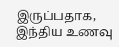இருப்பதாக, இந்திய உணவு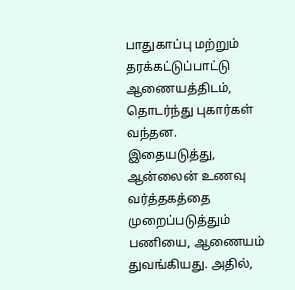பாதுகாப்பு மற்றும் தரக்கட்டுப்பாட்டு ஆணையத்திடம், தொடர்ந்து புகார்கள் வந்தன.
இதையடுத்து, ஆன்லைன் உணவு வர்த்தகத்தை முறைப்படுத்தும் பணியை, ஆணையம் துவங்கியது. அதில்,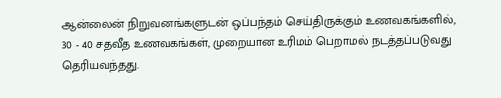ஆன்லைன் நிறுவனங்களுடன் ஒப்பந்தம் செய்திருக்கும் உணவகங்களில், 30 - 40 சதவீத உணவகங்கள், முறையான உரிமம் பெறாமல் நடத்தப்படுவது தெரியவந்தது.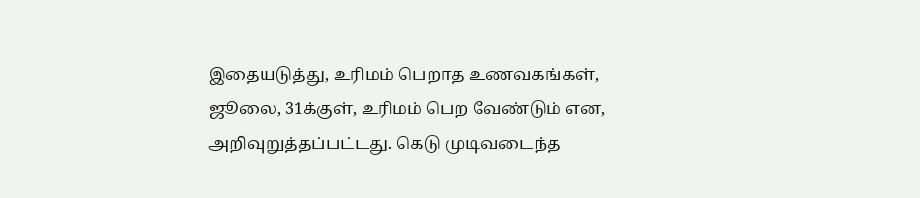இதையடுத்து, உரிமம் பெறாத உணவகங்கள், ஜூலை, 31க்குள், உரிமம் பெற வேண்டும் என, அறிவுறுத்தப்பட்டது. கெடு முடிவடைந்த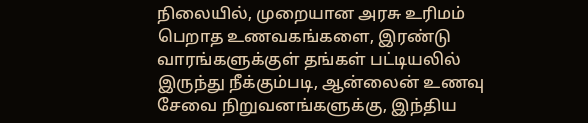நிலையில், முறையான அரசு உரிமம் பெறாத உணவகங்களை, இரண்டு வாரங்களுக்குள் தங்கள் பட்டியலில் இருந்து நீக்கும்படி, ஆன்லைன் உணவு சேவை நிறுவனங்களுக்கு, இந்திய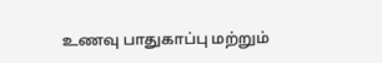உணவு பாதுகாப்பு மற்றும்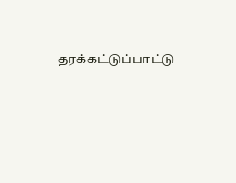தரக்கட்டுப்பாட்டு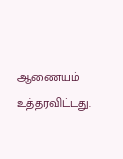ஆணையம் உத்தரவிட்டது.